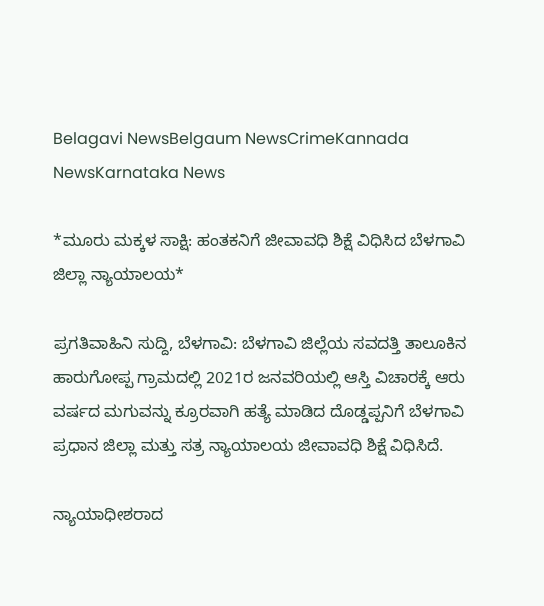Belagavi NewsBelgaum NewsCrimeKannada NewsKarnataka News

*ಮೂರು ಮಕ್ಕಳ ಸಾಕ್ಷಿ: ಹಂತಕನಿಗೆ ಜೀವಾವಧಿ ಶಿಕ್ಷೆ ವಿಧಿಸಿದ ಬೆಳಗಾವಿ ಜಿಲ್ಲಾ ನ್ಯಾಯಾಲಯ*

ಪ್ರಗತಿವಾಹಿನಿ ಸುದ್ದಿ, ಬೆಳಗಾವಿ: ಬೆಳಗಾವಿ ಜಿಲ್ಲೆಯ ಸವದತ್ತಿ ತಾಲೂಕಿನ ಹಾರುಗೋಪ್ಪ ಗ್ರಾಮದಲ್ಲಿ 2021ರ ಜನವರಿಯಲ್ಲಿ ಆಸ್ತಿ ವಿಚಾರಕ್ಕೆ ಆರು ವರ್ಷದ ಮಗುವನ್ನು ಕ್ರೂರವಾಗಿ ಹತ್ಯೆ ಮಾಡಿದ ದೊಡ್ಡಪ್ಪನಿಗೆ ಬೆಳಗಾವಿ ಪ್ರಧಾನ ಜಿಲ್ಲಾ ಮತ್ತು ಸತ್ರ ನ್ಯಾಯಾಲಯ ಜೀವಾವಧಿ ಶಿಕ್ಷೆ ವಿಧಿಸಿದೆ.

ನ್ಯಾಯಾಧೀಶರಾದ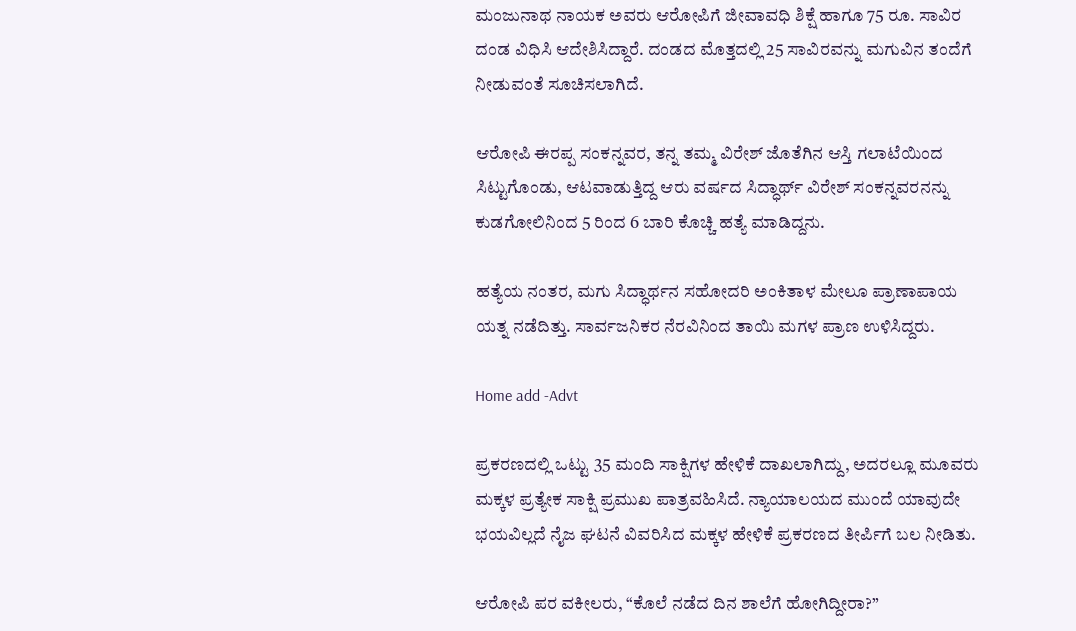ಮಂಜುನಾಥ ನಾಯಕ ಅವರು ಆರೋಪಿಗೆ ಜೀವಾವಧಿ ಶಿಕ್ಷೆ ಹಾಗೂ 75 ರೂ. ಸಾವಿರ ದಂಡ ವಿಧಿಸಿ ಆದೇಶಿಸಿದ್ದಾರೆ. ದಂಡದ ಮೊತ್ತದಲ್ಲಿ 25 ಸಾವಿರವನ್ನು ಮಗುವಿನ ತಂದೆಗೆ ನೀಡುವಂತೆ ಸೂಚಿಸಲಾಗಿದೆ.

ಆರೋಪಿ ಈರಪ್ಪ ಸಂಕನ್ನವರ, ತನ್ನ ತಮ್ಮ ವಿರೇಶ್ ಜೊತೆಗಿನ ಆಸ್ತಿ ಗಲಾಟೆಯಿಂದ ಸಿಟ್ಟುಗೊಂಡು, ಆಟವಾಡುತ್ತಿದ್ದ ಆರು ವರ್ಷದ ಸಿದ್ಧಾರ್ಥ್ ವಿರೇಶ್ ಸಂಕನ್ನವರನನ್ನು ಕುಡಗೋಲಿನಿಂದ 5 ರಿಂದ 6 ಬಾರಿ ಕೊಚ್ಚಿ ಹತ್ಯೆ ಮಾಡಿದ್ದನು.

ಹತ್ಯೆಯ ನಂತರ, ಮಗು ಸಿದ್ಧಾರ್ಥನ ಸಹೋದರಿ ಅಂಕಿತಾಳ ಮೇಲೂ ಪ್ರಾಣಾಪಾಯ ಯತ್ನ ನಡೆದಿತ್ತು. ಸಾರ್ವಜನಿಕರ ನೆರವಿನಿಂದ ತಾಯಿ ಮಗಳ ಪ್ರಾಣ ಉಳಿಸಿದ್ದರು.

Home add -Advt

ಪ್ರಕರಣದಲ್ಲಿ ಒಟ್ಟು 35 ಮಂದಿ ಸಾಕ್ಷಿಗಳ ಹೇಳಿಕೆ ದಾಖಲಾಗಿದ್ದು, ಅದರಲ್ಲೂ ಮೂವರು ಮಕ್ಕಳ ಪ್ರತ್ಯೇಕ ಸಾಕ್ಷಿ ಪ್ರಮುಖ ಪಾತ್ರವಹಿಸಿದೆ. ನ್ಯಾಯಾಲಯದ ಮುಂದೆ ಯಾವುದೇ ಭಯವಿಲ್ಲದೆ ನೈಜ ಘಟನೆ ವಿವರಿಸಿದ ಮಕ್ಕಳ ಹೇಳಿಕೆ ಪ್ರಕರಣದ ತೀರ್ಪಿಗೆ ಬಲ ನೀಡಿತು.

ಆರೋಪಿ ಪರ ವಕೀಲರು, “ಕೊಲೆ ನಡೆದ ದಿನ ಶಾಲೆಗೆ ಹೋಗಿದ್ದೀರಾ?”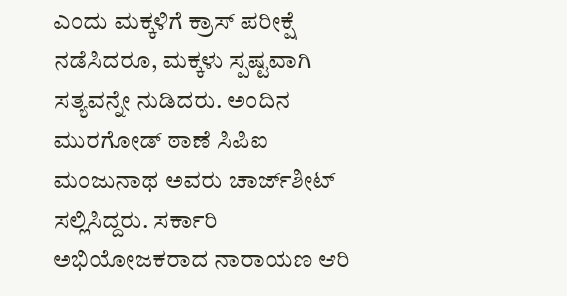ಎಂದು ಮಕ್ಕಳಿಗೆ ಕ್ರಾಸ್ ಪರೀಕ್ಷೆ ನಡೆಸಿದರೂ, ಮಕ್ಕಳು ಸ್ಪಷ್ಟವಾಗಿ ಸತ್ಯವನ್ನೇ ನುಡಿದರು. ಅಂದಿನ ಮುರಗೋಡ್ ಠಾಣೆ ಸಿಪಿಐ ಮಂಜುನಾಥ ಅವರು ಚಾರ್ಜ್‌ಶೀಟ್ ಸಲ್ಲಿಸಿದ್ದರು. ಸರ್ಕಾರಿ ಅಭಿಯೋಜಕರಾದ ನಾರಾಯಣ ಆರಿ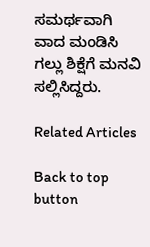ಸಮರ್ಥವಾಗಿ ವಾದ ಮಂಡಿಸಿ ಗಲ್ಲು ಶಿಕ್ಷೆಗೆ ಮನವಿ ಸಲ್ಲಿಸಿದ್ದರು.

Related Articles

Back to top button